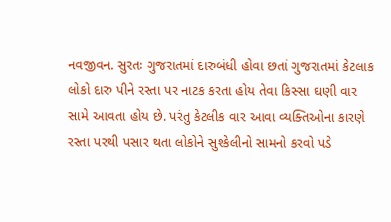નવજીવન. સુરતઃ ગુજરાતમાં દારુબંધી હોવા છતાં ગુજરાતમાં કેટલાક લોકો દારુ પીને રસ્તા પર નાટક કરતા હોય તેવા કિસ્સા ઘણી વાર સામે આવતા હોય છે. પરંતુ કેટલીક વાર આવા વ્યક્તિઓના કારણે રસ્તા પરથી પસાર થતા લોકોને સુશ્કેલીનો સામનો કરવો પડે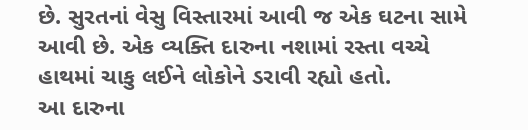છે. સુરતનાં વેસુ વિસ્તારમાં આવી જ એક ઘટના સામે આવી છે. એક વ્યક્તિ દારુના નશામાં રસ્તા વચ્ચે હાથમાં ચાકુ લઈને લોકોને ડરાવી રહ્યો હતો.
આ દારુના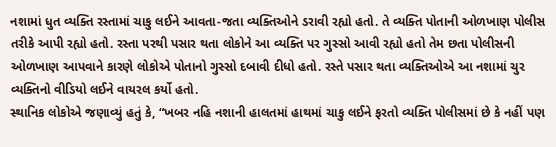નશામાં ધુત વ્યક્તિ રસ્તામાં ચાકુ લઈને આવતા-જતા વ્યક્તિઓને ડરાવી રહ્યો હતો. તે વ્યક્તિ પોતાની ઓળખાણ પોલીસ તરીકે આપી રહ્યો હતો. રસ્તા પરથી પસાર થતા લોકોને આ વ્યક્તિ પર ગુસ્સો આવી રહ્યો હતો તેમ છતા પોલીસની ઓળખાણ આપવાને કારણે લોકોએ પોતાનો ગુસ્સો દબાવી દીધો હતો. રસ્તે પસાર થતા વ્યક્તિઓએ આ નશામાં ચુર વ્યક્તિનો વીડિયો લઈને વાયરલ કર્યો હતો.
સ્થાનિક લોકોએ જણાવ્યું હતું કે, “ખબર નહિ નશાની હાલતમાં હાથમાં ચાકુ લઈને ફરતો વ્યક્તિ પોલીસમાં છે કે નહીં પણ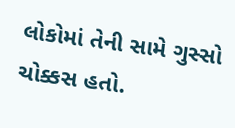લોકોમાં તેની સામે ગુસ્સો ચોક્કસ હતો.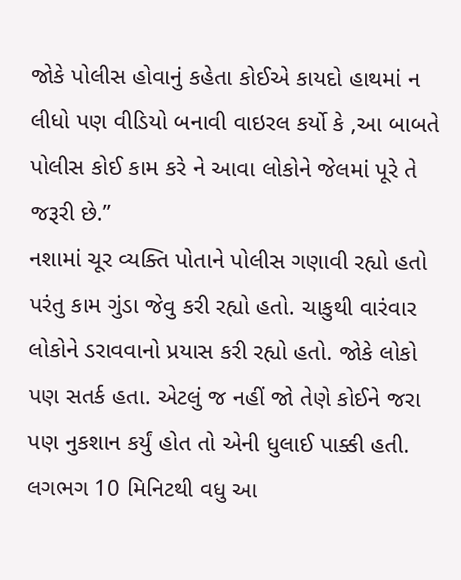જોકે પોલીસ હોવાનું કહેતા કોઈએ કાયદો હાથમાં ન લીધો પણ વીડિયો બનાવી વાઇરલ કર્યો કે ,આ બાબતે પોલીસ કોઈ કામ કરે ને આવા લોકોને જેલમાં પૂરે તે જરૂરી છે.”
નશામાં ચૂર વ્યક્તિ પોતાને પોલીસ ગણાવી રહ્યો હતો પરંતુ કામ ગુંડા જેવુ કરી રહ્યો હતો. ચાકુથી વારંવાર લોકોને ડરાવવાનો પ્રયાસ કરી રહ્યો હતો. જોકે લોકો પણ સતર્ક હતા. એટલું જ નહીં જો તેણે કોઈને જરા પણ નુકશાન કર્યું હોત તો એની ધુલાઈ પાક્કી હતી. લગભગ 10 મિનિટથી વધુ આ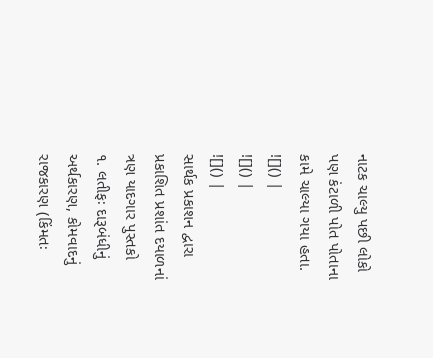નાટક ચાલ્યુ પછી લોકો પણ કંટાળી પોત પોતાના કામે ચાલ્યા ગયા હતા.
![]() |
![]() |
![]() |
સાર્થક પ્રકાશન દ્વારા પ્રકાશિત પ્રશાંત દયાળનાં ત્રણ યાદગાર પુસ્તકો
૧. લતીફઃ દારૂબંધીનું અર્થકારણ, કોમવાદનું રાજકારણ (કિંમતઃ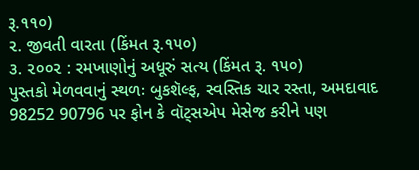રૂ.૧૧૦)
૨. જીવતી વારતા (કિંમત રૂ.૧૫૦)
૩. ૨૦૦૨ : રમખાણોનું અધૂરું સત્ય (કિંમત રૂ. ૧૫૦)
પુસ્તકો મેળવવાનું સ્થળઃ બુકશૅલ્ફ, સ્વસ્તિક ચાર રસ્તા, અમદાવાદ
98252 90796 પર ફોન કે વૉટ્સએપ મેસેજ કરીને પણ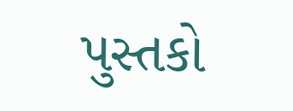પુસ્તકો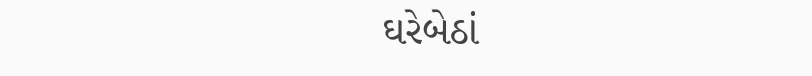ઘરેબેઠાં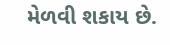મેળવી શકાય છે.